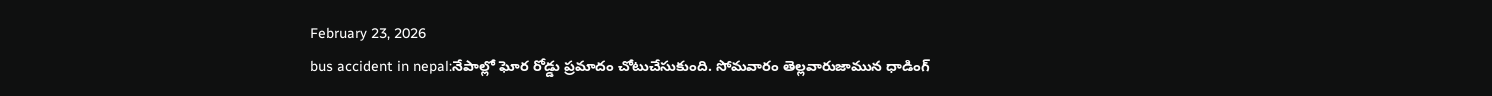February 23, 2026
bus accident in nepal:నేపాల్లో ఘోర రోడ్డు ప్రమాదం చోటుచేసుకుంది. సోమవారం తెల్లవారుజామున ధాడింగ్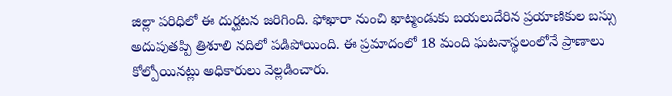జిల్లా పరిధిలో ఈ దుర్ఘటన జరిగింది. ఫోఖారా నుంచి ఖాట్మండుకు బయలుదేరిన ప్రయాణికుల బస్సు అదుపుతప్పి త్రిశూలి నదిలో పడిపోయింది. ఈ ప్రమాదంలో 18 మంది ఘటనాస్థలంలోనే ప్రాణాలు కోల్పోయినట్లు అధికారులు వెల్లడించారు.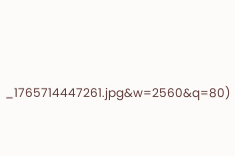_1765714447261.jpg&w=2560&q=80)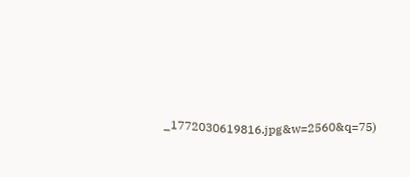_1772030619816.jpg&w=2560&q=75)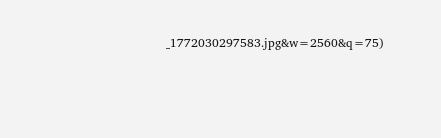_1772030297583.jpg&w=2560&q=75)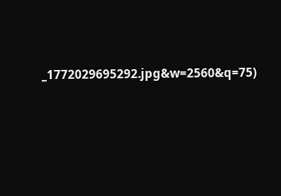_1772029695292.jpg&w=2560&q=75)